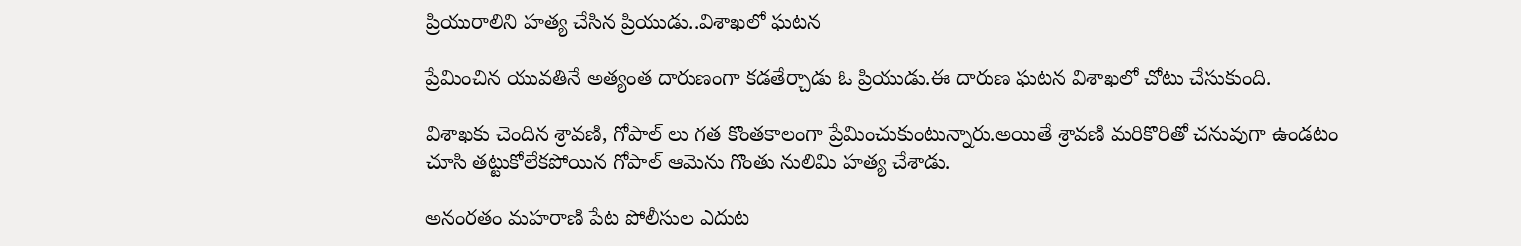ప్రియురాలిని హత్య చేసిన ప్రియుడు..విశాఖలో ఘటన

ప్రేమించిన యువతినే అత్యంత దారుణంగా కడతేర్చాడు ఓ ప్రియుడు.ఈ దారుణ ఘటన విశాఖలో చోటు చేసుకుంది.

విశాఖకు చెందిన శ్రావణి, గోపాల్ లు గత కొంతకాలంగా ప్రేమించుకుంటున్నారు.అయితే శ్రావణి మరికొరితో చనువుగా ఉండటం చూసి తట్టుకోలేకపోయిన గోపాల్ ఆమెను గొంతు నులిమి హత్య చేశాడు.

అనంరతం మహరాణి పేట పోలీసుల ఎదుట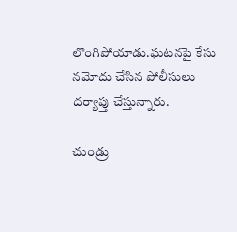లొంగిపోయాడు.ఘటనపై కేసు నమోదు చేసిన పోలీసులు దర్యాప్తు చేస్తున్నారు.

చుండ్రు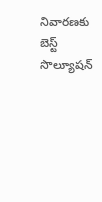నివారణకు బెస్ట్ సొల్యూషన్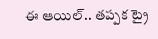ఈ ఆయిల్.. తప్పక ట్రై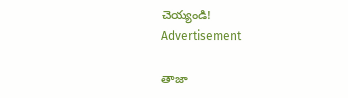చెయ్యండి!
Advertisement

తాజా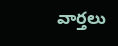వార్తలు